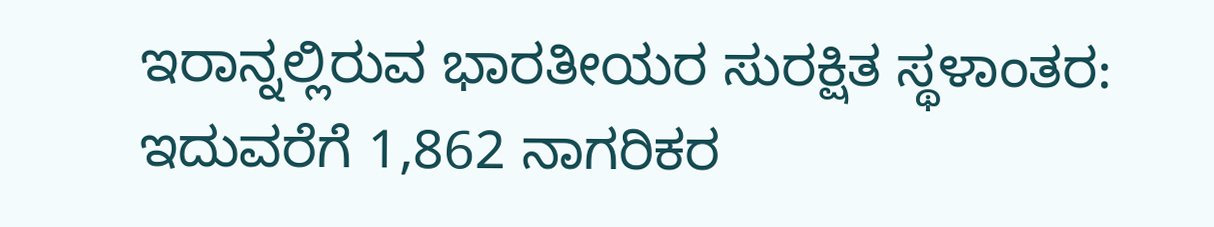ಇರಾನ್ನಲ್ಲಿರುವ ಭಾರತೀಯರ ಸುರಕ್ಷಿತ ಸ್ಥಳಾಂತರ: ಇದುವರೆಗೆ 1,862 ನಾಗರಿಕರ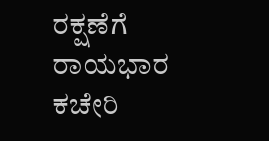ರಕ್ಷಣೆಗೆ ರಾಯಭಾರ ಕಚೇರಿ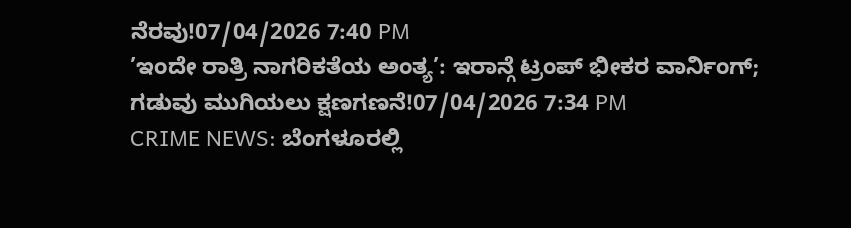ನೆರವು!07/04/2026 7:40 PM
’ಇಂದೇ ರಾತ್ರಿ ನಾಗರಿಕತೆಯ ಅಂತ್ಯ’: ಇರಾನ್ಗೆ ಟ್ರಂಪ್ ಭೀಕರ ವಾರ್ನಿಂಗ್; ಗಡುವು ಮುಗಿಯಲು ಕ್ಷಣಗಣನೆ!07/04/2026 7:34 PM
CRIME NEWS: ಬೆಂಗಳೂರಲ್ಲಿ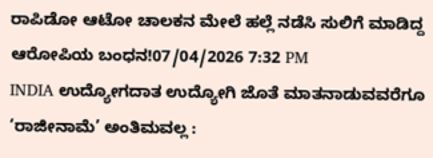ರಾಪಿಡೋ ಆಟೋ ಚಾಲಕನ ಮೇಲೆ ಹಲ್ಲೆ ನಡೆಸಿ ಸುಲಿಗೆ ಮಾಡಿದ್ದ ಆರೋಪಿಯ ಬಂಧನ!07/04/2026 7:32 PM
INDIA ಉದ್ಯೋಗದಾತ ಉದ್ಯೋಗಿ ಜೊತೆ ಮಾತನಾಡುವವರೆಗೂ ‘ರಾಜೀನಾಮೆ’ ಅಂತಿಮವಲ್ಲ :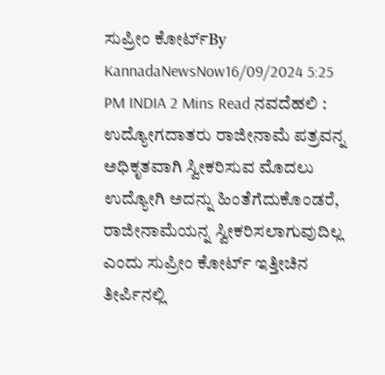ಸುಪ್ರೀಂ ಕೋರ್ಟ್By KannadaNewsNow16/09/2024 5:25 PM INDIA 2 Mins Read ನವದೆಹಲಿ : ಉದ್ಯೋಗದಾತರು ರಾಜೀನಾಮೆ ಪತ್ರವನ್ನ ಅಧಿಕೃತವಾಗಿ ಸ್ವೀಕರಿಸುವ ಮೊದಲು ಉದ್ಯೋಗಿ ಅದನ್ನು ಹಿಂತೆಗೆದುಕೊಂಡರೆ, ರಾಜೀನಾಮೆಯನ್ನ ಸ್ವೀಕರಿಸಲಾಗುವುದಿಲ್ಲ ಎಂದು ಸುಪ್ರೀಂ ಕೋರ್ಟ್ ಇತ್ತೀಚಿನ ತೀರ್ಪಿನಲ್ಲಿ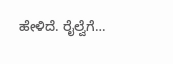ಹೇಳಿದೆ. ರೈಲ್ವೆಗೆ…